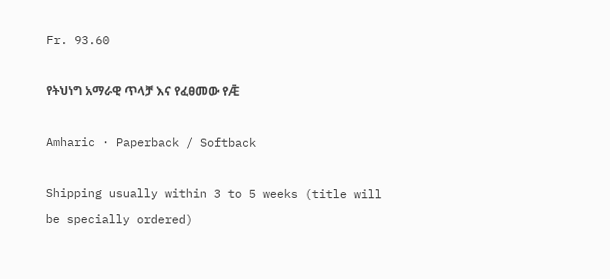Fr. 93.60

የትህነግ አማራዊ ጥላቻ እና የፈፀመው የǢ

Amharic · Paperback / Softback

Shipping usually within 3 to 5 weeks (title will be specially ordered)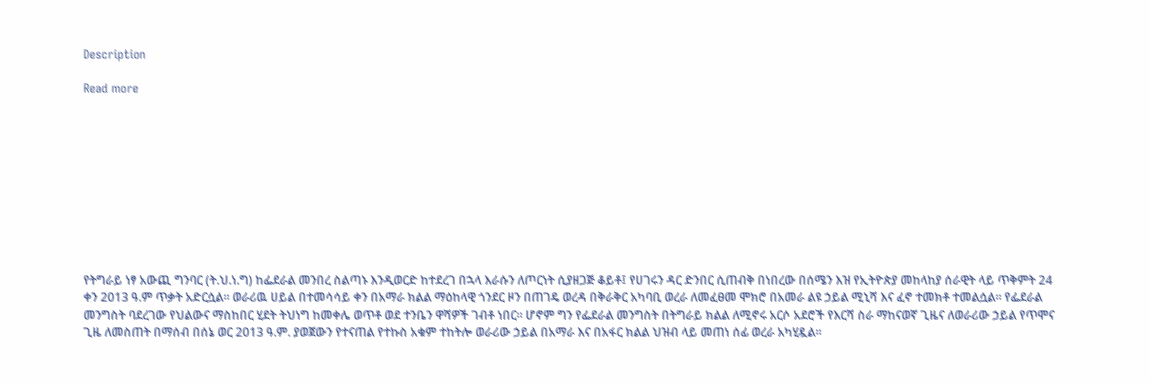Description

Read more










የትግራይ ነፃ አውጪ ግንባር (ት.ህ.ነ.ግ) ከፌደራል መንበረ ስልጣኑ እንዲወርድ ከተደረገ በኋላ እራሱን ለጦርነት ሲያዘጋጅ ቆይቶ፤ የሀገሩን ዳር ድንበር ሲጠብቅ በነበረው በሰሜን እዝ የኢትዮጵያ መከላከያ ሰራዊት ላይ ጥቅምት 24 ቀን 2013 ዓ.ም ጥቃት አድርሷል። ወራሪዉ ሀይል በተመሳሳይ ቀን በአማራ ክልል ማዕከላዊ ጎንደር ዞን በጠገዴ ወረዳ በቅራቅር አካባቢ ወረራ ለመፈፀመ ሞክሮ በአመራ ልዩ ኃይል ሚኒሻ እና ፈኖ ተመክቶ ተመልሷል። የፌደራል መንግስት ባደረገው የህልውና ማስከበር ሂደት ትህነግ ከመቀሌ ወጥቶ ወደ ተንቤን ዋሻዎች ገብቶ ነበር። ሆኖም ግን የፌደራል መንግስት በትግራይ ክልል ለሚኖሩ አርሶ አደሮች የእርሻ ስራ ማከናወኛ ጊዜና ለወራሪው ኃይል የጥሞና ጊዜ ለመስጠት በማሰብ በሰኔ ወር 2013 ዓ.ም. ያወጀውን የተናጠል የተኩስ አቁም ተከትሎ ወራሪው ኃይል በአማራ እና በአፋር ክልል ህዝብ ላይ መጠነ ሰፊ ወረራ አካሂዷል።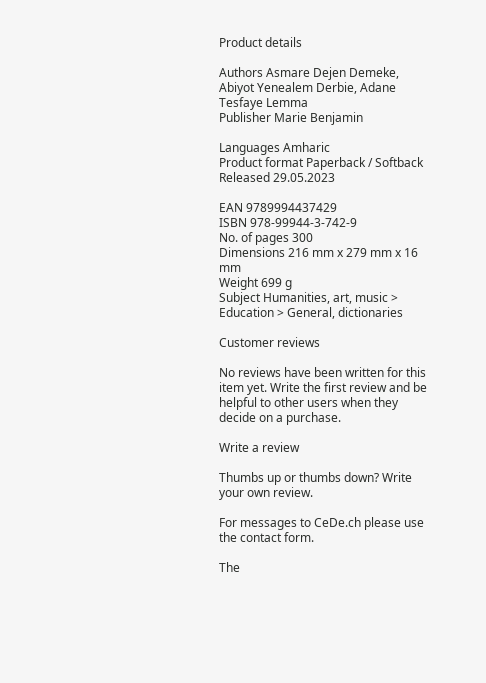Product details

Authors Asmare Dejen Demeke, Abiyot Yenealem Derbie, Adane Tesfaye Lemma
Publisher Marie Benjamin

Languages Amharic
Product format Paperback / Softback
Released 29.05.2023

EAN 9789994437429
ISBN 978-99944-3-742-9
No. of pages 300
Dimensions 216 mm x 279 mm x 16 mm
Weight 699 g
Subject Humanities, art, music > Education > General, dictionaries

Customer reviews

No reviews have been written for this item yet. Write the first review and be helpful to other users when they decide on a purchase.

Write a review

Thumbs up or thumbs down? Write your own review.

For messages to CeDe.ch please use the contact form.

The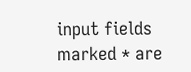input fields marked * are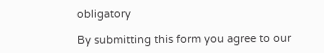obligatory

By submitting this form you agree to our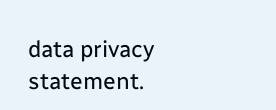data privacy statement.